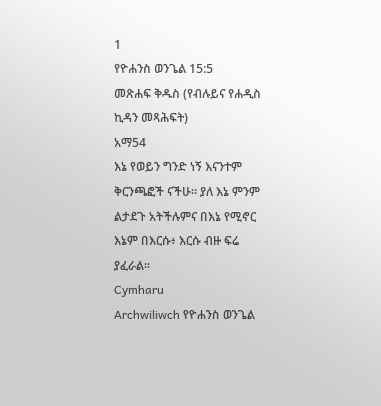1
የዮሐንስ ወንጌል 15:5
መጽሐፍ ቅዱስ (የብሉይና የሐዲስ ኪዳን መጻሕፍት)
አማ54
እኔ የወይን ግንድ ነኝ እናንተም ቅርንጫፎች ናችሁ። ያለ እኔ ምንም ልታደጉ አትችሉምና በእኔ የሚኖር እኔም በእርሱ፥ እርሱ ብዙ ፍሬ ያፈራል።
Cymharu
Archwiliwch የዮሐንስ ወንጌል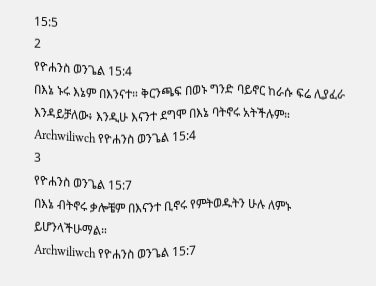15:5
2
የዮሐንስ ወንጌል 15:4
በእኔ ኑሩ እኔም በእንናተ። ቅርንጫፍ በወኑ ግንድ ባይኖር ከራሱ ፍሬ ሊያፈራ እንዳይቻለው፥ እንዲሁ እናንተ ደግሞ በእኔ ባትኖሩ አትችሉም።
Archwiliwch የዮሐንስ ወንጌል 15:4
3
የዮሐንስ ወንጌል 15:7
በእኔ ብትኖሩ ቃሎቼም በእናንተ ቢኖሩ የምትወዱትን ሁሉ ለምኑ ይሆንላችሁማል።
Archwiliwch የዮሐንስ ወንጌል 15:7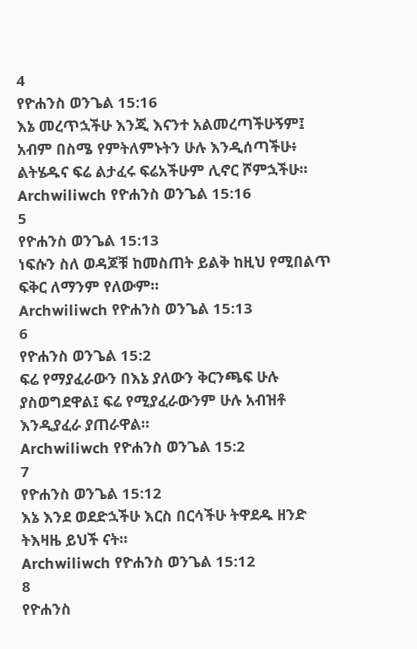4
የዮሐንስ ወንጌል 15:16
እኔ መረጥኋችሁ እንጂ እናንተ አልመረጣችሁኝም፤ አብም በስሜ የምትለምኑትን ሁሉ እንዲሰጣችሁ፥ ልትሄዱና ፍሬ ልታፈሩ ፍሬአችሁም ሊኖር ሾምኋችሁ።
Archwiliwch የዮሐንስ ወንጌል 15:16
5
የዮሐንስ ወንጌል 15:13
ነፍሱን ስለ ወዳጆቹ ከመስጠት ይልቅ ከዚህ የሚበልጥ ፍቅር ለማንም የለውም።
Archwiliwch የዮሐንስ ወንጌል 15:13
6
የዮሐንስ ወንጌል 15:2
ፍሬ የማያፈራውን በእኔ ያለውን ቅርንጫፍ ሁሉ ያስወግደዋል፤ ፍሬ የሚያፈራውንም ሁሉ አብዝቶ እንዲያፈራ ያጠራዋል።
Archwiliwch የዮሐንስ ወንጌል 15:2
7
የዮሐንስ ወንጌል 15:12
እኔ እንደ ወደድኋችሁ እርስ በርሳችሁ ትዋደዱ ዘንድ ትእዛዜ ይህች ናት።
Archwiliwch የዮሐንስ ወንጌል 15:12
8
የዮሐንስ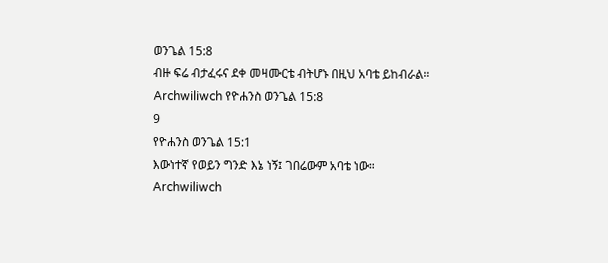ወንጌል 15:8
ብዙ ፍሬ ብታፈሩና ደቀ መዛሙርቴ ብትሆኑ በዚህ አባቴ ይከብራል።
Archwiliwch የዮሐንስ ወንጌል 15:8
9
የዮሐንስ ወንጌል 15:1
እውነተኛ የወይን ግንድ እኔ ነኝ፤ ገበሬውም አባቴ ነው።
Archwiliwch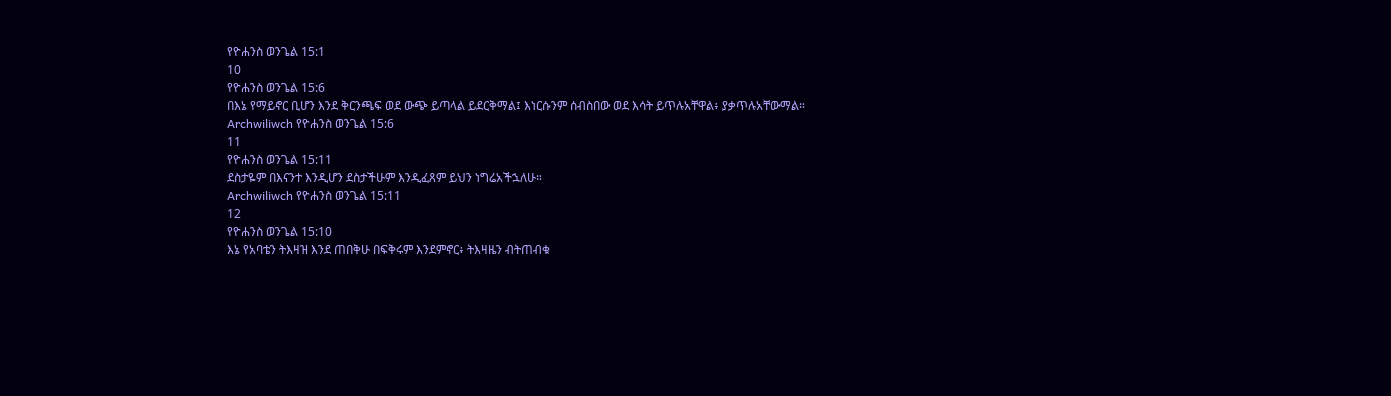የዮሐንስ ወንጌል 15:1
10
የዮሐንስ ወንጌል 15:6
በእኔ የማይኖር ቢሆን እንደ ቅርንጫፍ ወደ ውጭ ይጣላል ይደርቅማል፤ እነርሱንም ሰብስበው ወደ እሳት ይጥሉአቸዋል፥ ያቃጥሉአቸውማል።
Archwiliwch የዮሐንስ ወንጌል 15:6
11
የዮሐንስ ወንጌል 15:11
ደስታዬም በእናንተ እንዲሆን ደስታችሁም እንዲፈጸም ይህን ነግሬአችኋለሁ።
Archwiliwch የዮሐንስ ወንጌል 15:11
12
የዮሐንስ ወንጌል 15:10
እኔ የአባቴን ትእዛዝ እንደ ጠበቅሁ በፍቅሩም እንደምኖር፥ ትእዛዜን ብትጠብቁ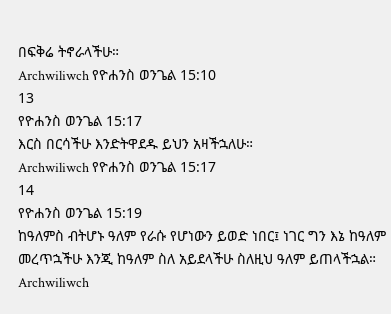በፍቅሬ ትኖራላችሁ።
Archwiliwch የዮሐንስ ወንጌል 15:10
13
የዮሐንስ ወንጌል 15:17
እርስ በርሳችሁ እንድትዋደዱ ይህን አዛችኋለሁ።
Archwiliwch የዮሐንስ ወንጌል 15:17
14
የዮሐንስ ወንጌል 15:19
ከዓለምስ ብትሆኑ ዓለም የራሱ የሆነውን ይወድ ነበር፤ ነገር ግን እኔ ከዓለም መረጥኋችሁ እንጂ ከዓለም ስለ አይደላችሁ ስለዚህ ዓለም ይጠላችኋል።
Archwiliwch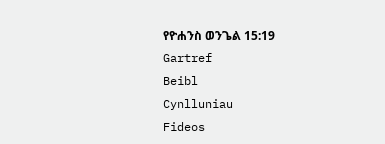የዮሐንስ ወንጌል 15:19
Gartref
Beibl
Cynlluniau
Fideos